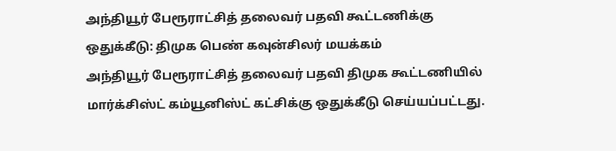அந்தியூர் பேரூராட்சித் தலைவர் பதவி கூட்டணிக்கு ஒதுக்கீடு: திமுக பெண் கவுன்சிலர் மயக்கம்
அந்தியூர் பேரூராட்சித் தலைவர் பதவி திமுக கூட்டணியில் மார்க்சிஸ்ட் கம்யூனிஸ்ட் கட்சிக்கு ஒதுக்கீடு செய்யப்பட்டது.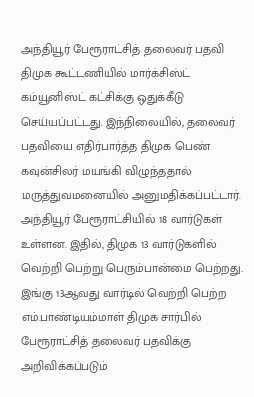அந்தியூர் பேரூராட்சித் தலைவர் பதவி திமுக கூட்டணியில் மார்க்சிஸ்ட் கம்யூனிஸ்ட் கட்சிக்கு ஒதுக்கீடு செய்யப்பட்டது. இந்நிலையில், தலைவர் பதவியை எதிர்பார்த்த திமுக பெண் கவுன்சிலர் மயங்கி விழுந்ததால் மருத்துவமனையில் அனுமதிக்கப்பட்டார்.
அந்தியூர் பேரூராட்சியில் 18 வார்டுகள் உள்ளன. இதில், திமுக 13 வார்டுகளில் வெற்றி பெற்று பெரும்பான்மை பெற்றது. இங்கு 13ஆவது வார்டில் வெற்றி பெற்ற எம்.பாண்டியம்மாள் திமுக சார்பில் பேரூராட்சித் தலைவர் பதவிக்கு அறிவிக்கப்படும்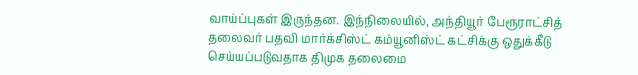வாய்ப்புகள் இருந்தன. இந்நிலையில், அந்தியூர் பேரூராட்சித் தலைவர் பதவி மார்க்சிஸ்ட் கம்யூனிஸ்ட் கட்சிக்கு ஒதுக்கீடு செய்யப்படுவதாக திமுக தலைமை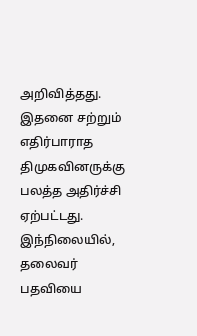அறிவித்தது.
இதனை சற்றும் எதிர்பாராத திமுகவினருக்கு பலத்த அதிர்ச்சி ஏற்பட்டது. இந்நிலையில், தலைவர் பதவியை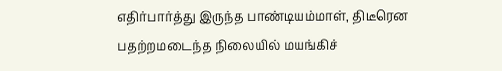எதிர்பார்த்து இருந்த பாண்டியம்மாள், திடீரென பதற்றமடைந்த நிலையில் மயங்கிச்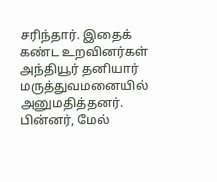சரிந்தார். இதைக் கண்ட உறவினர்கள் அந்தியூர் தனியார் மருத்துவமனையில் அனுமதித்தனர்.
பின்னர், மேல்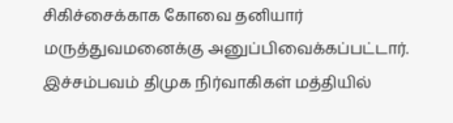சிகிச்சைக்காக கோவை தனியார் மருத்துவமனைக்கு அனுப்பிவைக்கப்பட்டார். இச்சம்பவம் திமுக நிர்வாகிகள் மத்தியில்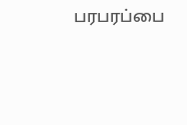பரபரப்பை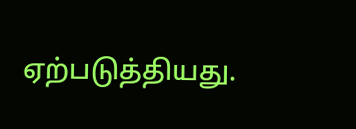ஏற்படுத்தியது.